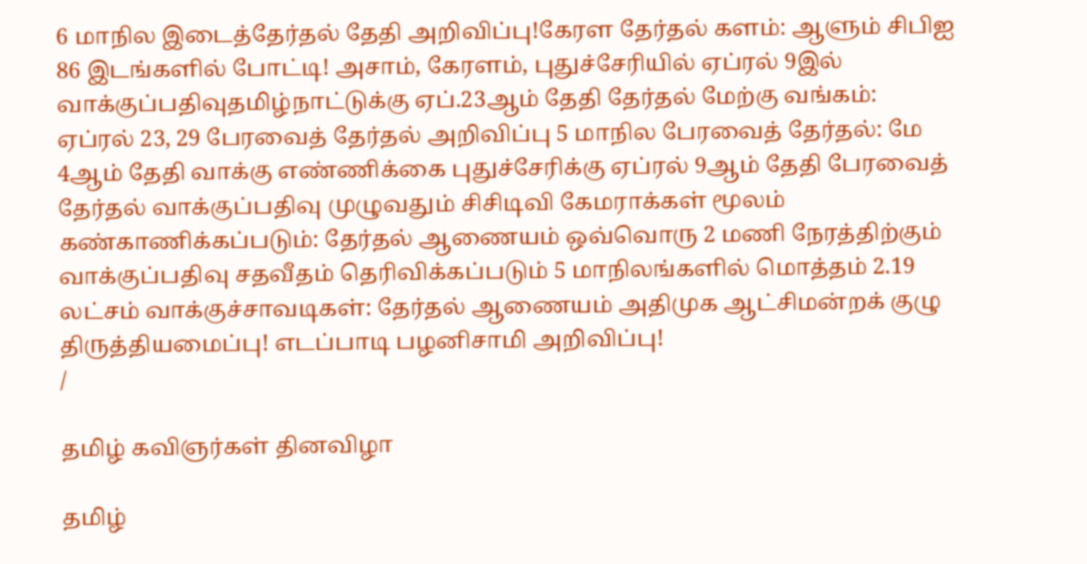6 மாநில இடைத்தேர்தல் தேதி அறிவிப்பு!கேரள தேர்தல் களம்: ஆளும் சிபிஐ 86 இடங்களில் போட்டி! அசாம், கேரளம், புதுச்சேரியில் ஏப்ரல் 9இல் வாக்குப்பதிவுதமிழ்நாட்டுக்கு ஏப்.23ஆம் தேதி தேர்தல் மேற்கு வங்கம்: ஏப்ரல் 23, 29 பேரவைத் தேர்தல் அறிவிப்பு 5 மாநில பேரவைத் தேர்தல்: மே 4ஆம் தேதி வாக்கு எண்ணிக்கை புதுச்சேரிக்கு ஏப்ரல் 9ஆம் தேதி பேரவைத் தேர்தல் வாக்குப்பதிவு முழுவதும் சிசிடிவி கேமராக்கள் மூலம் கண்காணிக்கப்படும்: தேர்தல் ஆணையம் ஒவ்வொரு 2 மணி நேரத்திற்கும் வாக்குப்பதிவு சதவீதம் தெரிவிக்கப்படும் 5 மாநிலங்களில் மொத்தம் 2.19 லட்சம் வாக்குச்சாவடிகள்: தேர்தல் ஆணையம் அதிமுக ஆட்சிமன்றக் குழு திருத்தியமைப்பு! எடப்பாடி பழனிசாமி அறிவிப்பு!
/

தமிழ் கவிஞர்கள் தினவிழா

தமிழ்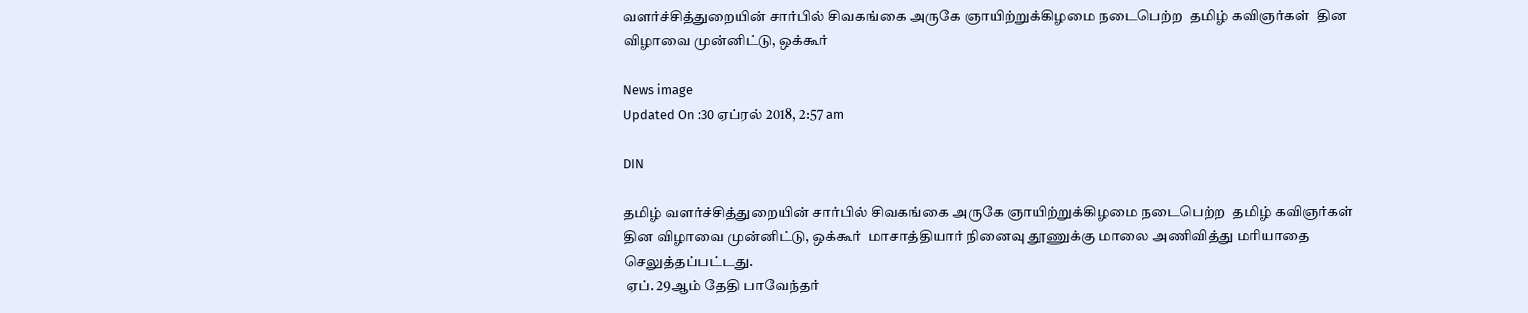வளர்ச்சித்துறையின் சார்பில் சிவகங்கை அருகே ஞாயிற்றுக்கிழமை நடைபெற்ற  தமிழ் கவிஞர்கள்  தின விழாவை முன்னிட்டு, ஒக்கூர்

News image
Updated On :30 ஏப்ரல் 2018, 2:57 am

DIN

தமிழ் வளர்ச்சித்துறையின் சார்பில் சிவகங்கை அருகே ஞாயிற்றுக்கிழமை நடைபெற்ற  தமிழ் கவிஞர்கள்  தின விழாவை முன்னிட்டு, ஒக்கூர்  மாசாத்தியார் நினைவு தூணுக்கு மாலை அணிவித்து மரியாதை  செலுத்தப்பட்டது.
 ஏப். 29ஆம் தேதி பாவேந்தர்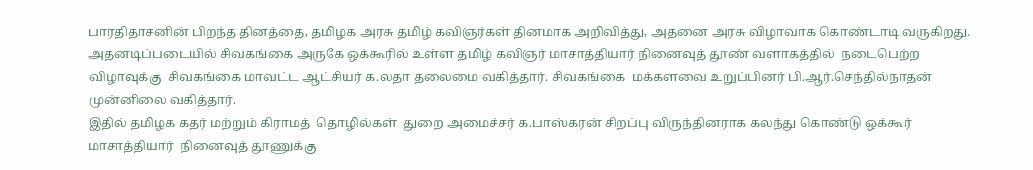பாரதிதாசனின் பிறந்த தினத்தை, தமிழக அரசு தமிழ் கவிஞர்கள் தினமாக அறிவித்து, அதனை அரசு விழாவாக கொண்டாடி வருகிறது. அதனடிப்படையில் சிவகங்கை அருகே ஒக்கூரில் உள்ள தமிழ் கவிஞர் மாசாத்தியார் நினைவுத் தூண் வளாகத்தில்  நடைபெற்ற விழாவுக்கு  சிவகங்கை மாவட்ட ஆட்சியர் க.லதா தலைமை வகித்தார். சிவகங்கை  மக்களவை உறுப்பினர் பி.ஆர்.செந்தில்நாதன் முன்னிலை வகித்தார்.
இதில் தமிழக கதர் மற்றும் கிராமத்  தொழில்கள்  துறை அமைச்சர் க.பாஸ்கரன் சிறப்பு விருந்தினராக கலந்து கொண்டு ஒக்கூர் மாசாத்தியார்  நினைவுத் தூணுக்கு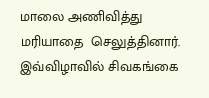மாலை அணிவித்து  மரியாதை  செலுத்தினார். இவ்விழாவில் சிவகங்கை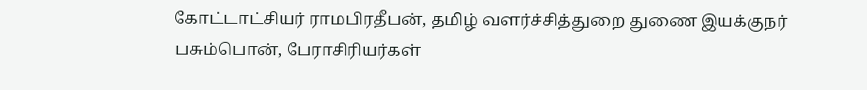கோட்டாட்சியர் ராமபிரதீபன், தமிழ் வளர்ச்சித்துறை துணை இயக்குநர் பசும்பொன், பேராசிரியர்கள்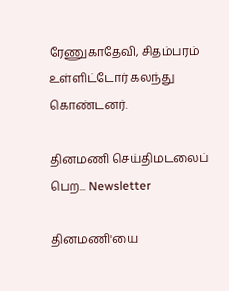ரேணுகாதேவி, சிதம்பரம் உள்ளிட்டோர் கலந்து கொண்டனர்.

தினமணி செய்திமடலைப் பெற... Newsletter

தினமணி'யை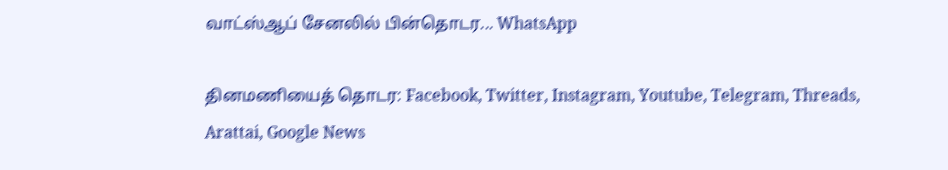வாட்ஸ்ஆப் சேனலில் பின்தொடர... WhatsApp

தினமணியைத் தொடர: Facebook, Twitter, Instagram, Youtube, Telegram, Threads, Arattai, Google News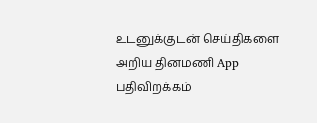உடனுக்குடன் செய்திகளை அறிய தினமணி App பதிவிறக்கம்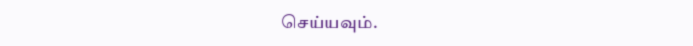செய்யவும்.